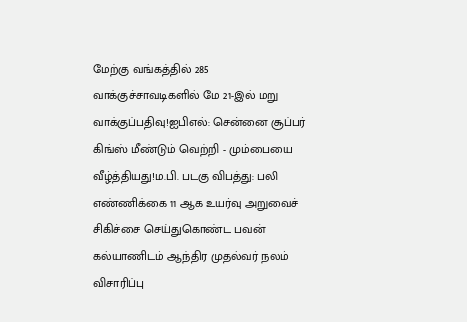மேற்கு வங்கத்தில் 285 வாக்குச்சாவடிகளில் மே 21-இல் மறு வாக்குப்பதிவு!ஐபிஎல்: சென்னை சூப்பர் கிங்ஸ் மீண்டும் வெற்றி - மும்பையை வீழ்த்தியது!ம.பி. படகு விபத்து: பலி எண்ணிக்கை 11 ஆக உயர்வு அறுவைச் சிகிச்சை செய்துகொண்ட பவன் கல்யாணிடம் ஆந்திர முதல்வர் நலம் விசாரிப்பு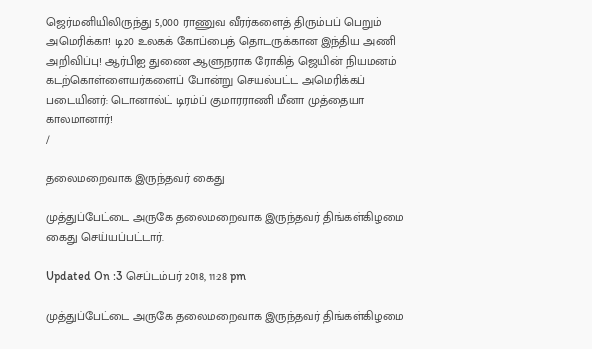ஜெர்மனியிலிருந்து 5,000 ராணுவ வீரர்களைத் திரும்பப் பெறும் அமெரிக்கா! டி20 உலகக் கோப்பைத் தொடருக்கான இந்திய அணி அறிவிப்பு! ஆர்பிஐ துணை ஆளுநராக ரோகித் ஜெயின் நியமனம் கடற்கொள்ளையர்களைப் போன்று செயல்பட்ட அமெரிக்கப் படையினர்: டொனால்ட் டிரம்ப் குமாரராணி மீனா முத்தையா காலமானார்!
/

தலைமறைவாக இருந்தவர் கைது

முத்துப்பேட்டை அருகே தலைமறைவாக இருந்தவர் திங்கள்கிழமை கைது செய்யப்பட்டார்.

Updated On :3 செப்டம்பர் 2018, 11:28 pm

முத்துப்பேட்டை அருகே தலைமறைவாக இருந்தவர் திங்கள்கிழமை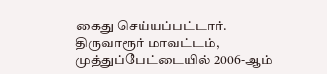கைது செய்யப்பட்டார்.
திருவாரூர் மாவட்டம், முத்துப்பேட்டையில் 2006-ஆம்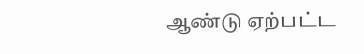ஆண்டு ஏற்பட்ட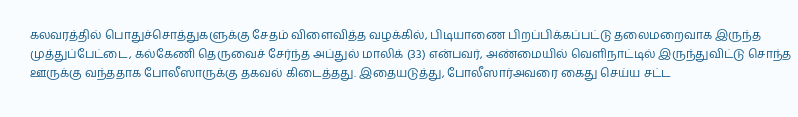கலவரத்தில் பொதுச்சொத்துகளுக்கு சேதம் விளைவித்த வழக்கில், பிடியாணை பிறப்பிக்கப்பட்டு தலைமறைவாக இருந்த முத்துப்பேட்டை, கல்கேணி தெருவைச் சேர்ந்த அப்துல் மாலிக் (33) என்பவர், அண்மையில் வெளிநாட்டில் இருந்துவிட்டு சொந்த ஊருக்கு வந்ததாக போலீஸாருக்கு தகவல் கிடைத்தது. இதையடுத்து, போலீஸார்அவரை கைது செய்ய சட்ட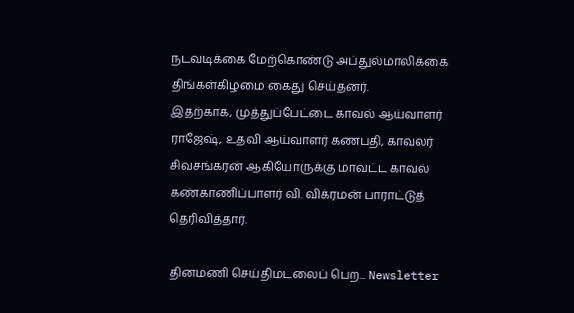நடவடிக்கை மேற்கொண்டு அப்துல்மாலிக்கை திங்கள்கிழமை கைது செய்தனர்.
இதற்காக, முத்துப்பேட்டை காவல் ஆய்வாளர் ராஜேஷ், உதவி ஆய்வாளர் கணபதி, காவலர் சிவசங்கரன் ஆகியோருக்கு மாவட்ட காவல் கண்காணிப்பாளர் வி. விக்ரமன் பாராட்டுத் தெரிவித்தார்.

தினமணி செய்திமடலைப் பெற... Newsletter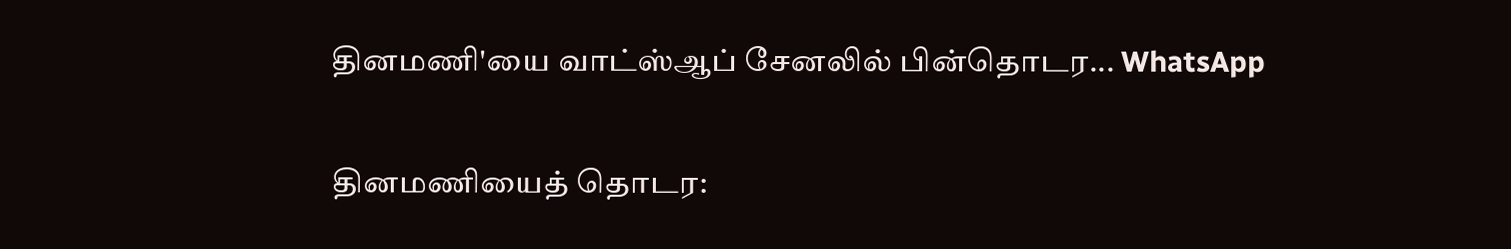தினமணி'யை வாட்ஸ்ஆப் சேனலில் பின்தொடர... WhatsApp

தினமணியைத் தொடர: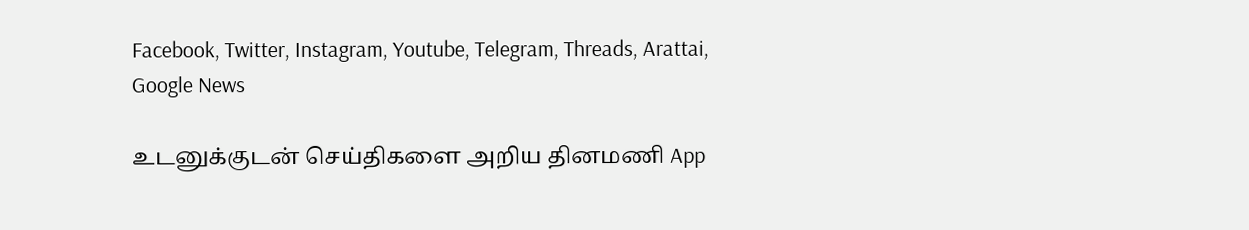Facebook, Twitter, Instagram, Youtube, Telegram, Threads, Arattai, Google News

உடனுக்குடன் செய்திகளை அறிய தினமணி App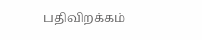பதிவிறக்கம்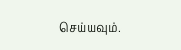செய்யவும்.